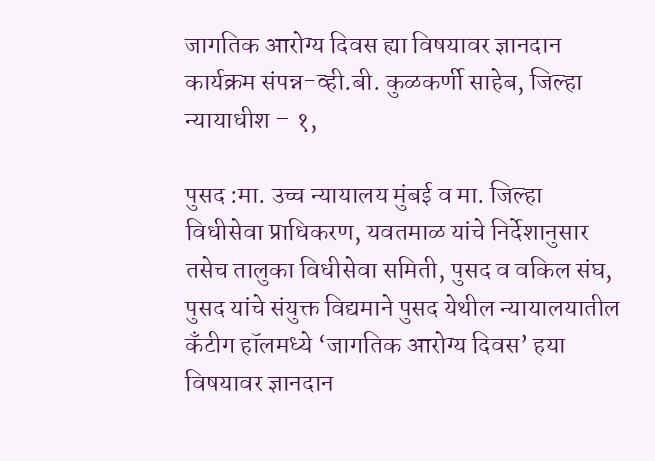जागतिक आरोग्य दिवस ह्या विषयावर ज्ञानदान कार्यक्रम संपन्न-व्ही.बी. कुळकर्णी साहेब, जिल्हा न्यायाधीश – १,

पुसद :मा. उच्च न्यायालय मुंबई व मा. जिल्हा विधीसेवा प्राधिकरण, यवतमाळ यांचे निर्देशानुसार तसेच तालुका विधीसेवा समिती, पुसद व वकिल संघ, पुसद यांचे संयुक्त विद्यमाने पुसद येथील न्यायालयातील कँटीग हॉलमध्ये ‘जागतिक आरोग्य दिवस’ हया विषयावर ज्ञानदान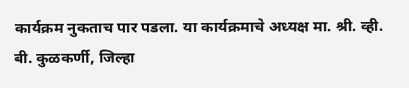कार्यक्रम नुकताच पार पडला. या कार्यक्रमाचे अध्यक्ष मा. श्री. व्ही. बी. कुळकर्णी, जिल्हा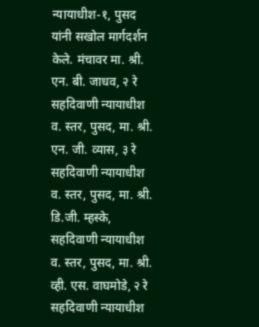न्यायाधीश-१, पुसद यांनी सखोल मार्गदर्शन केले. मंचावर मा. श्री. एन. बी. जाधव, २ रे सहदिवाणी न्यायाधीश व. स्तर, पुसद, मा. श्री. एन. जी. व्यास, ३ रे सहदिवाणी न्यायाधीश व. स्तर, पुसद, मा. श्री. डि.जी. म्हस्के, सहदिवाणी न्यायाधीश व. स्तर, पुसद, मा. श्री. व्ही. एस. वाघमोडे, २ रे सहदिवाणी न्यायाधीश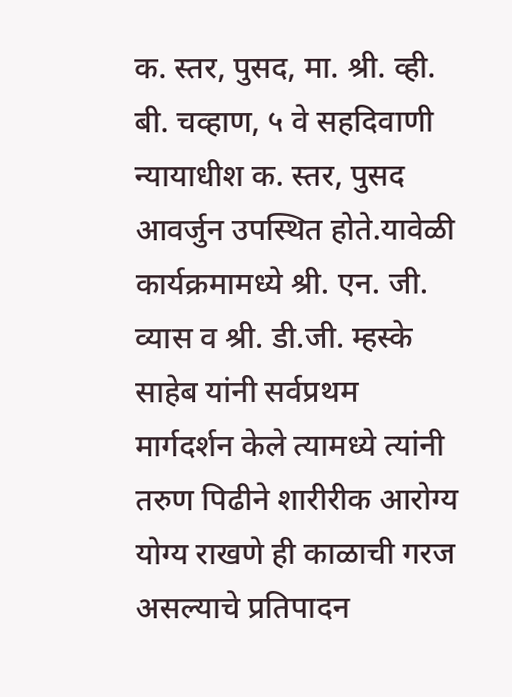क. स्तर, पुसद, मा. श्री. व्ही. बी. चव्हाण, ५ वे सहदिवाणी न्यायाधीश क. स्तर, पुसद आवर्जुन उपस्थित होते.यावेळी कार्यक्रमामध्ये श्री. एन. जी. व्यास व श्री. डी.जी. म्हस्के साहेब यांनी सर्वप्रथम मार्गदर्शन केले त्यामध्ये त्यांनी तरुण पिढीने शारीरीक आरोग्य योग्य राखणे ही काळाची गरज असल्याचे प्रतिपादन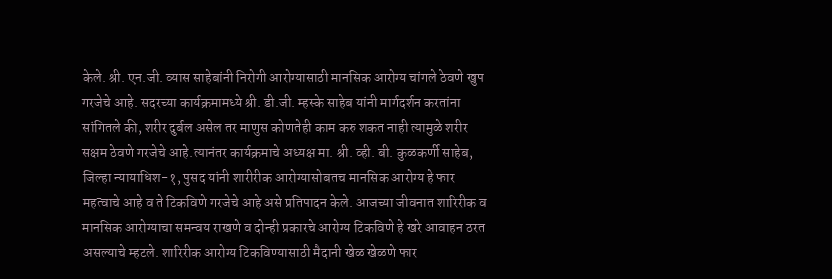केले. श्री. एन.जी. व्यास साहेबांनी निरोगी आरोग्यासाठी मानसिक आरोग्य चांगले ठेवणे खुप गरजेचे आहे. सदरच्या कार्यक्रमामध्ये श्री. डी.जी. म्हस्के साहेब यांनी मार्गदर्शन करतांना सांगितले की, शरीर दुर्बल असेल तर माणुस कोणतेही काम करु शकत नाही त्यामुळे शरीर सक्षम ठेवणे गरजेचे आहे.त्यानंतर कार्यक्रमाचे अध्यक्ष मा. श्री. व्ही. बी. कुळकर्णी साहेब, जिल्हा न्यायाधिश-१, पुसद यांनी शारीरीक आरोग्यासोबतच मानसिक आरोग्य हे फार महत्वाचे आहे व ते टिकविणे गरजेचे आहे असे प्रतिपादन केले. आजच्या जीवनात शारिरीक व मानसिक आरोग्याचा समन्वय राखणे व दोन्ही प्रकारचे आरोग्य टिकविणे हे खरे आवाहन ठरत असल्याचे म्हटले. शारिरीक आरोग्य टिकविण्यासाठी मैदानी खेळ खेळणे फार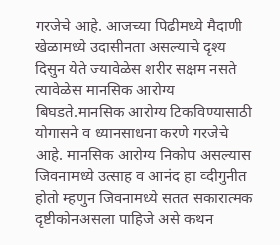गरजेचे आहे. आजच्या पिढीमध्ये मैदाणी खेळामध्ये उदासीनता असल्याचे दृश्य दिसुन येते ज्यावेळेस शरीर सक्षम नसते त्यावेळेस मानसिक आरोग्य बिघडते.मानसिक आरोग्य टिकविण्यासाठी योगासने व ध्यानसाधना करणे गरजेचे आहे. मानसिक आरोग्य निकोप असल्यास जिवनामध्ये उत्साह व आनंद हा व्दीगुनीत होतो म्हणुन जिवनामध्ये सतत सकारात्मक दृष्टीकोनअसला पाहिजे असे कथन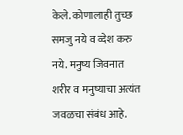केले. कोणालाही तुच्छ समजु नये व व्देश करु नये. मनुष्य जिवनात शरीर व मनुष्याचा अत्यंत जवळचा संबंध आहे.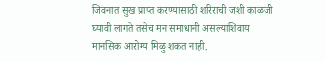जिवनात सुख प्राप्त करण्यासाठी शरिराची जशी काळजी घ्यावी लागते तसेच मन समाधानी असल्याशिवाय मानसिक आरोग्य मिळु शकत नाही.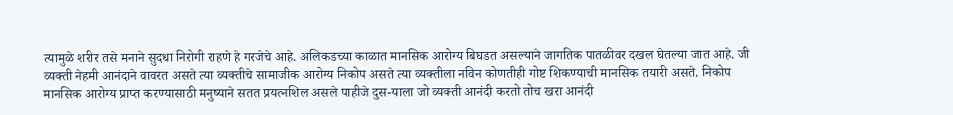त्यामुळे शरीर तसे मनाने सुदधा निरोगी राहणे हे गरजेचे आहे. अलिकडच्या काळात मानसिक आरोग्य बिघडत असल्याने जागतिक पातळीवर दखल घेतल्या जात आहे. जी व्यक्ती नेहमी आनंदाने वावरत असते त्या व्यक्तीचे सामाजीक आरोग्य निकोप असते त्या व्यक्तीला नविन कोणतीही गोष्ट शिकण्याची मानसिक तयारी असते. निकोप मानसिक आरोग्य प्राप्त करण्यासाठी मनुष्याने सतत प्रयत्नशिल असले पाहीजे दुस-याला जो व्यक्ती आनंदी करतो तोच खरा आनंदी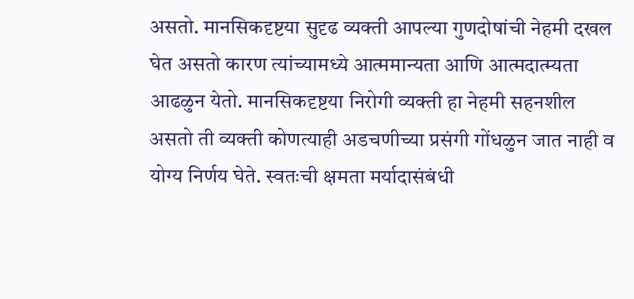असतो. मानसिकदृष्टया सुदृढ व्यक्ती आपल्या गुणदोषांची नेहमी दखल घेत असतो कारण त्यांच्यामध्ये आत्ममान्यता आणि आत्मदात्म्यता आढळुन येतो. मानसिकदृष्टया निरोगी व्यक्ती हा नेहमी सहनशील असतो ती व्यक्ती कोणत्याही अडचणीच्या प्रसंगी गोंधळुन जात नाही व योग्य निर्णय घेते. स्वतःची क्षमता मर्यादासंबंधी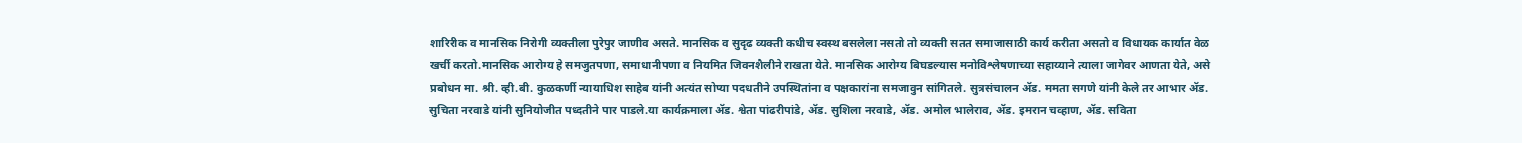शारिरीक व मानसिक निरोगी व्यक्तीला पुरेपुर जाणीव असते. मानसिक व सुदृढ व्यक्ती कधीच स्वस्थ बसलेला नसतो तो व्यक्ती सतत समाजासाठी कार्य करीता असतो व विधायक कार्यात वेळ खर्ची करतो.मानसिक आरोग्य हे समजुतपणा, समाधानीपणा व नियमित जिवनशैलीने राखता येते. मानसिक आरोग्य बिघडल्यास मनोविश्लेषणाच्या सहाय्याने त्याला जागेवर आणता येते, असे प्रबोधन मा. श्री. व्ही.बी. कुळकर्णी न्यायाधिश साहेब यांनी अत्यंत सोप्या पदधतीने उपस्थितांना व पक्षकारांना समजावुन सांगितले. सुत्रसंचालन ॲड. ममता सगणे यांनी केले तर आभार ॲड. सुचिता नरवाडे यांनी सुनियोजीत पध्दतीने पार पाडले.या कार्यक्रमाला ॲड. श्वेता पांढरीपांडे, ॲड. सुशिला नरवाडे, ॲड. अमोल भालेराव, ॲड. इमरान चव्हाण, ॲड. सविता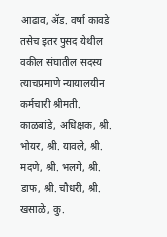आढाव, ॲड. वर्षा कावडे तसेच इतर पुसद येथील वकील संघातील सदस्य त्याचप्रमाणे न्यायालयीन कर्मचारी श्रीमती. काळबांडे, अधिक्षक, श्री. भोयर, श्री. यावले, श्री. मदणे, श्री. भलगे, श्री. डाफ, श्री. चौधरी, श्री. खसाळे, कु.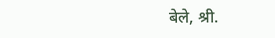बेले, श्री.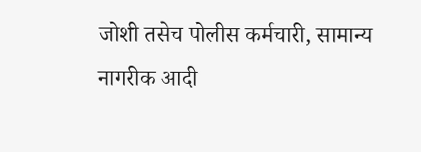जोशी तसेच पोलीस कर्मचारी, सामान्य नागरीक आदी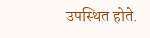उपस्थित होते.